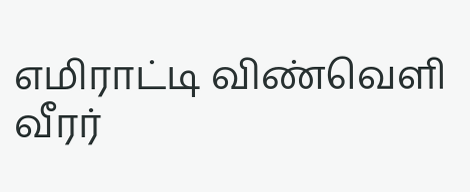எமிராட்டி விண்வெளி வீரர்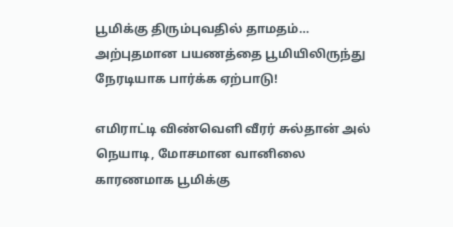பூமிக்கு திரும்புவதில் தாமதம்… அற்புதமான பயணத்தை பூமியிலிருந்து நேரடியாக பார்க்க ஏற்பாடு!

எமிராட்டி விண்வெளி வீரர் சுல்தான் அல் நெயாடி, மோசமான வானிலை காரணமாக பூமிக்கு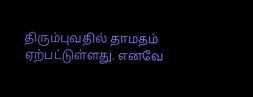திரும்புவதில் தாமதம் ஏற்பட்டுள்ளது. எனவே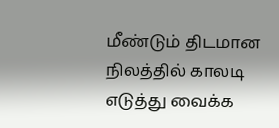மீண்டும் திடமான நிலத்தில் காலடி எடுத்து வைக்க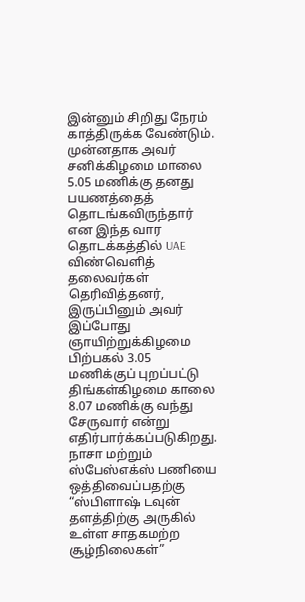இன்னும் சிறிது நேரம் காத்திருக்க வேண்டும்.
முன்னதாக அவர் சனிக்கிழமை மாலை 5.05 மணிக்கு தனது பயணத்தைத் தொடங்கவிருந்தார் என இந்த வார தொடக்கத்தில் UAE விண்வெளித் தலைவர்கள் தெரிவித்தனர், இருப்பினும் அவர் இப்போது ஞாயிற்றுக்கிழமை பிற்பகல் 3.05 மணிக்குப் புறப்பட்டு திங்கள்கிழமை காலை 8.07 மணிக்கு வந்து சேருவார் என்று எதிர்பார்க்கப்படுகிறது.
நாசா மற்றும் ஸ்பேஸ்எக்ஸ் பணியை ஒத்திவைப்பதற்கு “ஸ்பிளாஷ் டவுன் தளத்திற்கு அருகில் உள்ள சாதகமற்ற சூழ்நிலைகள்”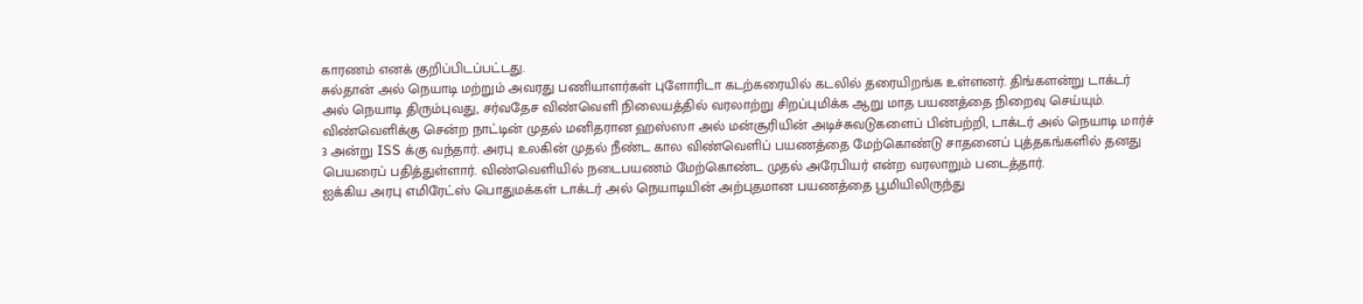காரணம் எனக் குறிப்பிடப்பட்டது.
சுல்தான் அல் நெயாடி மற்றும் அவரது பணியாளர்கள் புளோரிடா கடற்கரையில் கடலில் தரையிறங்க உள்ளனர். திங்களன்று டாக்டர் அல் நெயாடி திரும்புவது, சர்வதேச விண்வெளி நிலையத்தில் வரலாற்று சிறப்புமிக்க ஆறு மாத பயணத்தை நிறைவு செய்யும்.
விண்வெளிக்கு சென்ற நாட்டின் முதல் மனிதரான ஹஸ்ஸா அல் மன்சூரியின் அடிச்சுவடுகளைப் பின்பற்றி, டாக்டர் அல் நெயாடி மார்ச் 3 அன்று ISS க்கு வந்தார். அரபு உலகின் முதல் நீண்ட கால விண்வெளிப் பயணத்தை மேற்கொண்டு சாதனைப் புத்தகங்களில் தனது பெயரைப் பதித்துள்ளார். விண்வெளியில் நடைபயணம் மேற்கொண்ட முதல் அரேபியர் என்ற வரலாறும் படைத்தார்.
ஐக்கிய அரபு எமிரேட்ஸ் பொதுமக்கள் டாக்டர் அல் நெயாடியின் அற்புதமான பயணத்தை பூமியிலிருந்து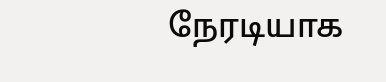நேரடியாக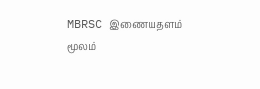MBRSC இணையதளம் மூலம்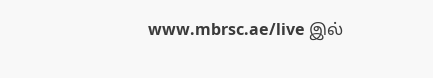www.mbrsc.ae/live இல்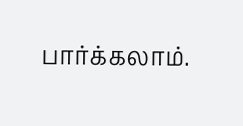பார்க்கலாம்.